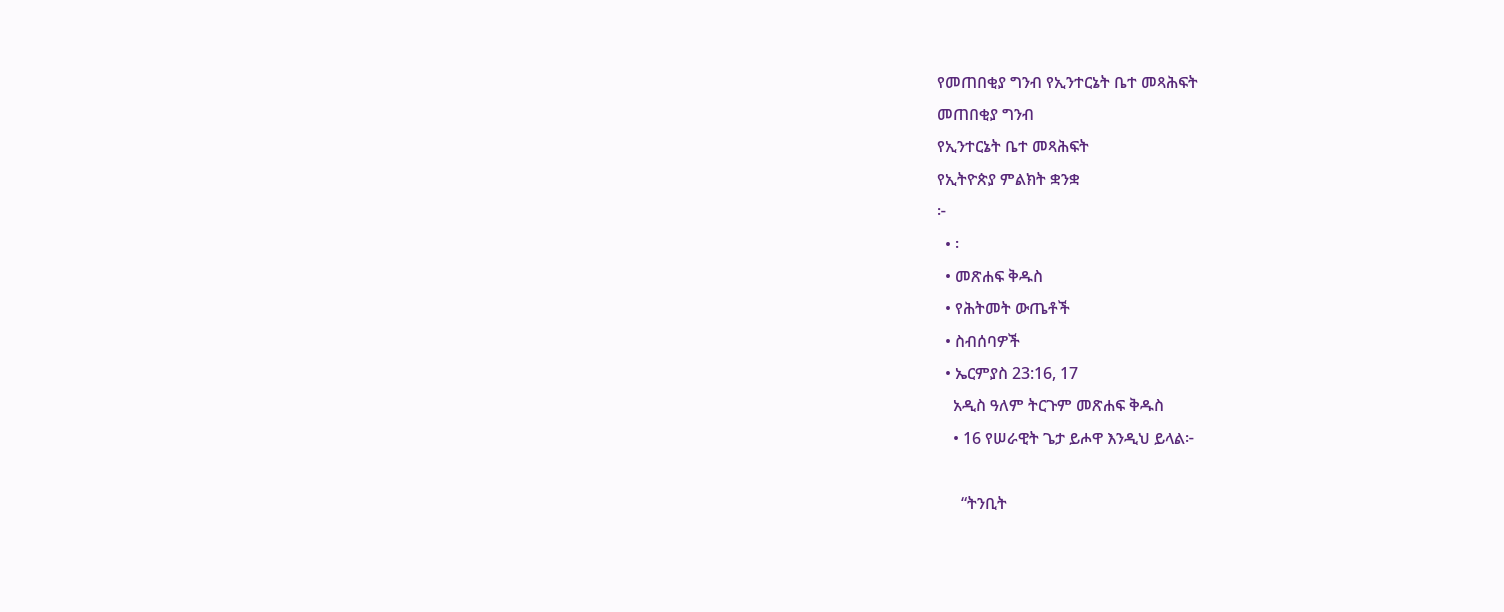የመጠበቂያ ግንብ የኢንተርኔት ቤተ መጻሕፍት
መጠበቂያ ግንብ
የኢንተርኔት ቤተ መጻሕፍት
የኢትዮጵያ ምልክት ቋንቋ
፦
  • ፡
  • መጽሐፍ ቅዱስ
  • የሕትመት ውጤቶች
  • ስብሰባዎች
  • ኤርምያስ 23:16, 17
    አዲስ ዓለም ትርጉም መጽሐፍ ቅዱስ
    • 16 የሠራዊት ጌታ ይሖዋ እንዲህ ይላል፦

      “ትንቢት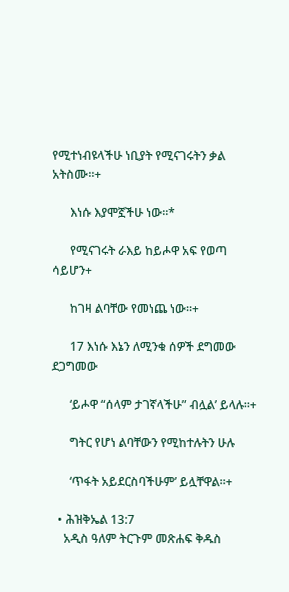የሚተነብዩላችሁ ነቢያት የሚናገሩትን ቃል አትስሙ።+

      እነሱ እያሞኟችሁ ነው።*

      የሚናገሩት ራእይ ከይሖዋ አፍ የወጣ ሳይሆን+

      ከገዛ ልባቸው የመነጨ ነው።+

      17 እነሱ እኔን ለሚንቁ ሰዎች ደግመው ደጋግመው

      ‘ይሖዋ “ሰላም ታገኛላችሁ” ብሏል’ ይላሉ።+

      ግትር የሆነ ልባቸውን የሚከተሉትን ሁሉ

      ‘ጥፋት አይደርስባችሁም’ ይሏቸዋል።+

  • ሕዝቅኤል 13:7
    አዲስ ዓለም ትርጉም መጽሐፍ ቅዱስ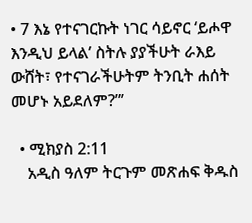• 7 እኔ የተናገርኩት ነገር ሳይኖር ‘ይሖዋ እንዲህ ይላል’ ስትሉ ያያችሁት ራእይ ውሸት፣ የተናገራችሁትም ትንቢት ሐሰት መሆኑ አይደለም?”’

  • ሚክያስ 2:11
    አዲስ ዓለም ትርጉም መጽሐፍ ቅዱስ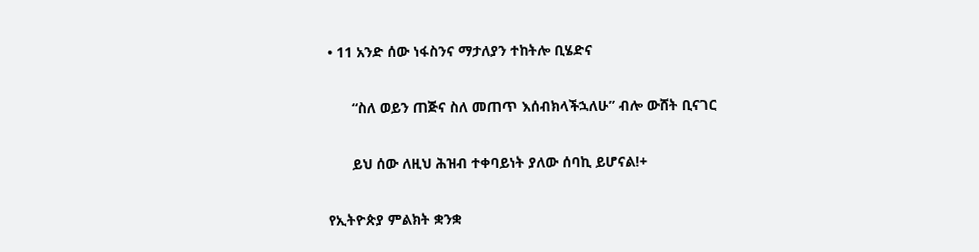• 11 አንድ ሰው ነፋስንና ማታለያን ተከትሎ ቢሄድና

      “ስለ ወይን ጠጅና ስለ መጠጥ እሰብክላችኋለሁ” ብሎ ውሸት ቢናገር

      ይህ ሰው ለዚህ ሕዝብ ተቀባይነት ያለው ሰባኪ ይሆናል!+

የኢትዮጵያ ምልክት ቋንቋ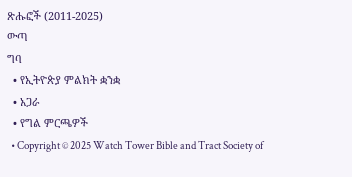ጽሑፎች (2011-2025)
ውጣ
ግባ
  • የኢትዮጵያ ምልክት ቋንቋ
  • አጋራ
  • የግል ምርጫዎች
  • Copyright © 2025 Watch Tower Bible and Tract Society of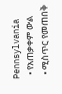Pennsylvania
  • የአጠቃቀም ውል
  • ሚስጥር የመጠበቅ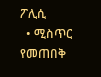ፖሊሲ
  • ሚስጥር የመጠበቅ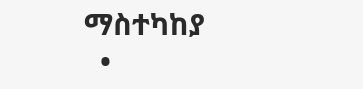ማስተካከያ
  •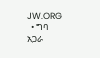JW.ORG
  • ግባ
አጋራ